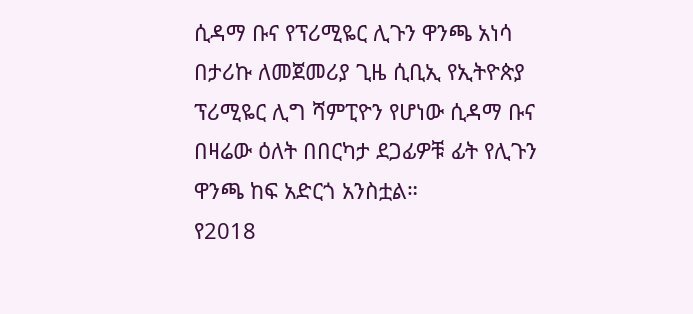ሲዳማ ቡና የፕሪሚዬር ሊጉን ዋንጫ አነሳ
በታሪኩ ለመጀመሪያ ጊዜ ሲቢኢ የኢትዮጵያ ፕሪሚዬር ሊግ ሻምፒዮን የሆነው ሲዳማ ቡና በዛሬው ዕለት በበርካታ ደጋፊዎቹ ፊት የሊጉን ዋንጫ ከፍ አድርጎ አንስቷል።
የ2018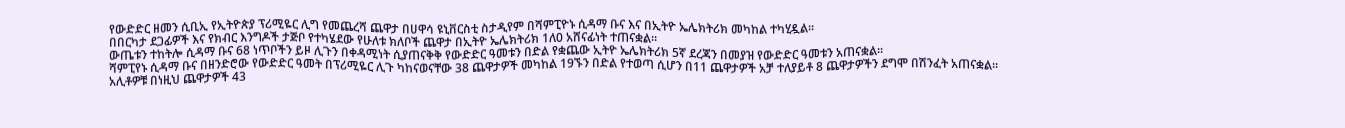የውድድር ዘመን ሲቢኢ የኢትዮጵያ ፕሪሚዬር ሊግ የመጨረሻ ጨዋታ በሀዋሳ ዩኒቨርስቲ ስታዲየም በሻምፒዮኑ ሲዳማ ቡና እና በኢትዮ ኤሌክትሪክ መካከል ተካሂዷል።
በበርካታ ደጋፊዎች እና የክብር እንግዶች ታጅቦ የተካሄደው የሁለቱ ክለቦች ጨዋታ በኢትዮ ኤሌክትሪክ 1ለ0 አሸናፊነት ተጠናቋል።
ውጤቱን ተከትሎ ሲዳማ ቡና 68 ነጥቦችን ይዞ ሊጉን በቀዳሚነት ሲያጠናቅቅ የውድድር ዓመቱን በድል የቋጨው ኢትዮ ኤሌክትሪክ 5ኛ ደረጃን በመያዝ የውድድር ዓመቱን አጠናቋል።
ሻምፒየኑ ሲዳማ ቡና በዘንድሮው የውድድር ዓመት በፕሪሚዬር ሊጉ ካከናወናቸው 38 ጨዋታዎች መካከል 19ኙን በድል የተወጣ ሲሆን በ11 ጨዋታዎች አቻ ተለያይቶ 8 ጨዋታዎችን ደግሞ በሽንፈት አጠናቋል።
አሊቶዎቹ በነዚህ ጨዋታዎች 43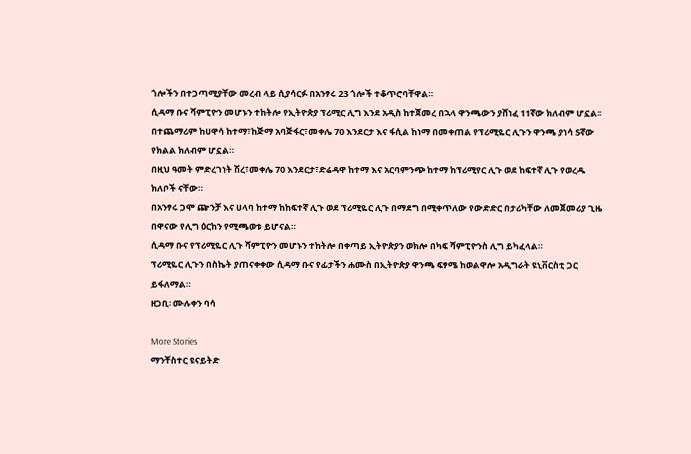ጎሎችን በተጋጣሚያቸው መረብ ላይ ሲያሳርፉ በአንፃሩ 23 ጎሎች ተቆጥሮባቸዋል።
ሲዳማ ቡና ሻምፒዮን መሆኑን ተከትሎ የኢትዮጵያ ፕሪሚር ሊግ እንደ አዲስ ከተጀመረ በኋላ ዋንጫውን ያሸነፈ 11ኛው ክለብም ሆኗል፡፡
በተጨማሪም ከሀዋሳ ከተማ፣ከጅማ አባጅፋር፣መቀሌ 70 እንደርታ እና ፋሲል ከነማ በመቀጠል የፕሪሚዬር ሊጉን ዋንጫ ያነሳ 5ኛው የክልል ክለብም ሆኗል።
በዚህ ዓመት ምድረገነት ሽረ፣መቀሌ 70 እንደርታ፣ድሬዳዋ ከተማ እና አርባምንጭ ከተማ ከፕሪሚየር ሊጉ ወደ ከፍተኛ ሊጉ የወረዱ ክለቦች ናቸው።
በአንፃሩ ጋሞ ጬንቻ እና ሀላባ ከተማ ከከፍተኛ ሊጉ ወደ ፕሪሚዬር ሊጉ በማደግ በሚቀጥለው የውድድር በታሪካቸው ለመጀመሪያ ጊዜ በዋናው የሊግ ዕርከን የሚጫወቱ ይሆናል።
ሲዳማ ቡና የፕሪሚዬር ሊጉ ሻምፒዮን መሆኑን ተከትሎ በቀጣይ ኢትዮጵያን ወክሎ በካፍ ሻምፒዮንስ ሊግ ይካፈላል።
ፕሪሚዬር ሊጉን በስኬት ያጠናቀቀው ሲዳማ ቡና የፊታችን ሐሙስ በኢትዮጵያ ዋንጫ ፍፃሜ ከወልዋሎ አዲግራት ዩኒቨርስቲ ጋር ይፋለማል።
ዘጋቢ፡ ሙሉቀን ባሳ

More Stories
ማንቸስተር ዩናይትድ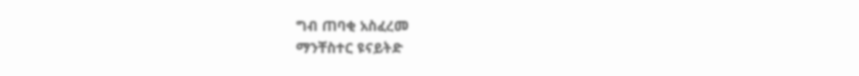ግብ ጠባቂ አስፈረመ
ማንቸስተር ዩናይትድ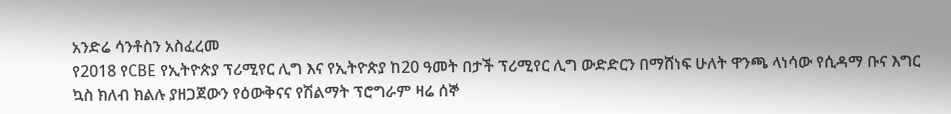አንድሬ ሳንቶስን አስፈረመ
የ2018 የCBE የኢትዮጵያ ፕሪሚየር ሊግ እና የኢትዮጵያ ከ20 ዓመት በታች ፕሪሚየር ሊግ ውድድርን በማሸነፍ ሁለት ዋንጫ ላነሳው የሲዳማ ቡና እግር ኳስ ክለብ ክልሉ ያዘጋጀውን የዕውቅናና የሽልማት ፕሮግራም ዛሬ ሰኞ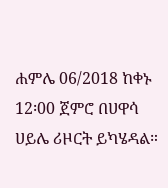ሐምሌ 06/2018 ከቀኑ 12፡00 ጀምሮ በሀዋሳ ሀይሌ ሪዞርት ይካሄዳል።